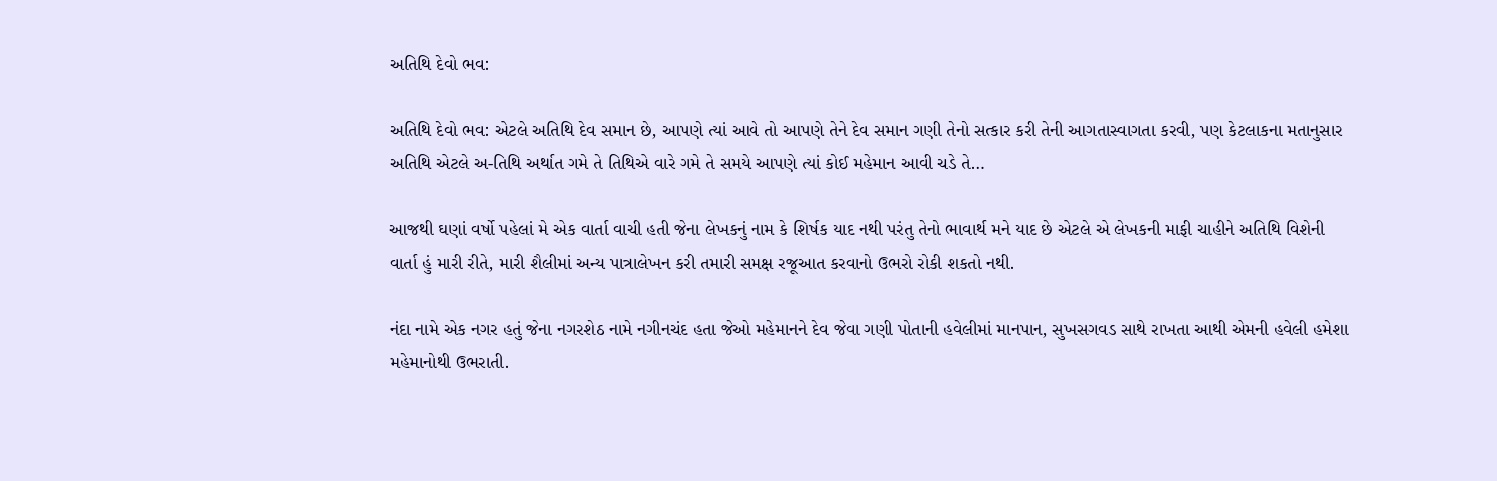અતિથિ દેવો ભવ:

અતિથિ દેવો ભવ: એટલે અતિથિ દેવ સમાન છે, આપણે ત્યાં આવે તો આપણે તેને દેવ સમાન ગણી તેનો સત્કાર કરી તેની આગતાસ્વાગતા કરવી, પણ કેટલાકના મતાનુસાર અતિથિ એટલે અ-તિથિ અર્થાત ગમે તે તિથિએ વારે ગમે તે સમયે આપણે ત્યાં કોઈ મહેમાન આવી ચડે તે…

આજથી ઘણાં વર્ષો પહેલાં મે એક વાર્તા વાચી હતી જેના લેખકનું નામ કે શિર્ષક યાદ નથી પરંતુ તેનો ભાવાર્થ મને યાદ છે એટલે એ લેખકની માફી ચાહીને અતિથિ વિશેની વાર્તા હું મારી રીતે, મારી શૈલીમાં અન્ય પાત્રાલેખન કરી તમારી સમક્ષ રજૂઆત કરવાનો ઉભરો રોકી શકતો નથી.

નંદા નામે એક નગર હતું જેના નગરશેઠ નામે નગીનચંદ હતા જેઓ મહેમાનને દેવ જેવા ગણી પોતાની હવેલીમાં માનપાન, સુખસગવડ સાથે રાખતા આથી એમની હવેલી હમેશા મહેમાનોથી ઉભરાતી.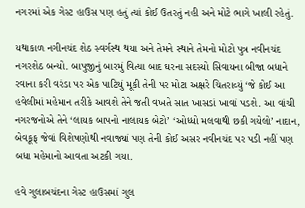નગરમાં એક ગેસ્ટ હાઉસ પણ હતું ત્યાં કોઈ ઉતરતું નહી અને મોટે ભાગે ખાલી રહેતું.

યથાકાળ નગીનચંદ શેઠ સ્વર્ગસ્થ થયા અને તેમને સ્થાને તેમનો મોટો પુત્ર નવીનચંદ નગરશેઠ બન્યો. બાપુજીનું બારમું વિત્યા બાદ ઘરના સદસ્યો સિવાયના બીજા બધાને રવાના કરી વરંડા પર એક પાટિયું મૂકી તેની પર મોટા અક્ષરે ચિતરાવ્યું ‘જે કોઈ આ હવેલીમાં મહેમાન તરીકે આવશે તેને જતી વખતે સાત ખાસડાં ખાવાં પડશે. આ વાંચી નગરજનોએ તેને ‘લાયક બાપનો નાલાયક બેટો’ ‘ઓધ્ધો મલવાથી છકી ગયેલો’ નાદાન, બેવકૂફ જેવાં વિશેષણોથી નવાજ્યાં પણ તેની કોઈ અસર નવીનચંદ પર પડી નહીં પણ બધા મહેમાનો આવતા અટકી ગયા.

હવે ગુલાબચંદના ગેસ્ટ હાઉસમાં ગુલ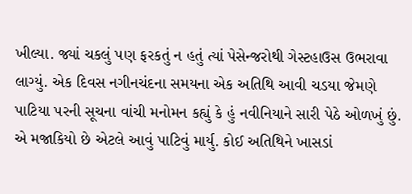ખીલ્યા. જ્યાં ચકલું પણ ફરકતું ન હતું ત્યાં પેસેન્જરોથી ગેસ્ટહાઉસ ઉભરાવા લાગ્યું. એક દિવસ નગીનચંદના સમયના એક અતિથિ આવી ચડયા જેમણે પાટિયા પરની સૂચના વાંચી મનોમન કહ્યું કે હું નવીનિયાને સારી પેઠે ઓળખું છું. એ મજાકિયો છે એટલે આવું પાટિવું માર્યુ. કોઈ અતિથિને ખાસડાં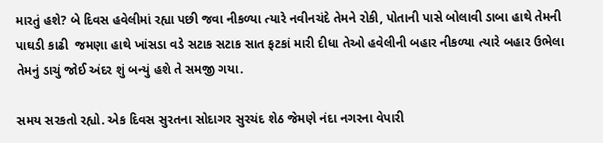મારતું હશે? બે દિવસ હવેલીમાં રહ્યા પછી જવા નીકળ્યા ત્યારે નવીનચંદે તેમને રોકી, પોતાની પાસે બોલાવી ડાબા હાથે તેમની પાઘડી કાઢી  જમણા હાથે ખાંસડા વડે સટાક સટાક સાત ફટકાં મારી દીધા તેઓ હવેલીની બહાર નીકળ્યા ત્યારે બહાર ઉભેલા તેમનું ડાચું જોઈ અંદર શું બન્યું હશે તે સમજી ગયા.

સમય સરકતો રહ્યો. એક દિવસ સુરતના સોદાગર સુરચંદ શેઠ જેમણે નંદા નગરના વેપારી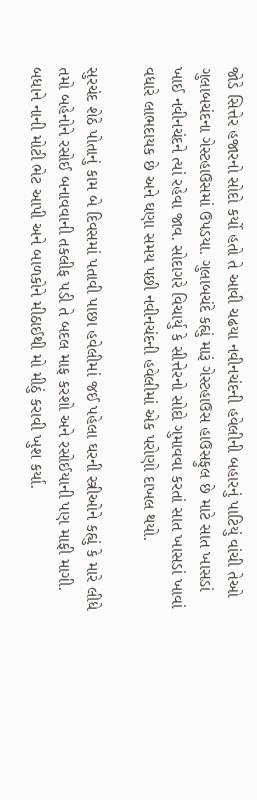જોડે સિત્તેર હજારનો સોદો કર્યો હતો તે આવી ચઢયા નવીનચંદની હવેલીની બહારનું પાટિયું વાંચી તેઓ ગુલાબચંદના ગેસ્ટહાઉસમાં ઉપડયા. ગુલાબચંદે કહ્યું મારૂં ગેસ્ટહાઉસ હાઉસફુલ છે માટે સાત ખાસડાં ખાઈ નવીનચંદને ત્યાં રહેવા જાવ. સોદાગરે વિચાર્યુ કે સીત્તેરનો સોદો ગુમાવવા કરતાં સાત ખાસડાં ખાવાં વધારે લાભદાયક છે અને ઘણા સમય પછી નવીનચંદની હવેલીમાં એક પરોણો દાખલ થયો.

સુરચંદ શેઠે પોતાનું કામ બે દિવસમાં પતાવી પાછા હવેલીમાં જઈ પહેલા ઘરની સ્ત્રીઓને કહ્યું કે મારે લીધે તમો બહેનોને રસોઈ બનાવવાની તકલીફ પડી તે બદલ માફ કરશો અને રસોઈયાની પણ માફી માગી. બધાને નાની મોટી ભેટ આપી અને બાળકોને મીઠાઈથી મો મીઠું કરાવી ખુશ કર્યા.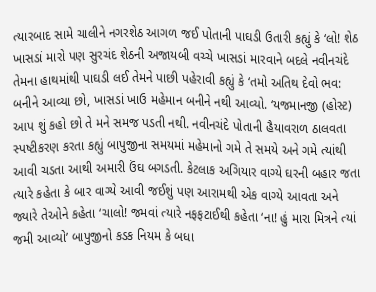ત્યારબાદ સામે ચાલીને નગરશેઠ આગળ જઈ પોતાની પાઘડી ઉતારી કહ્યું કે ‘લો! શેઠ ખાસડાં મારો પણ સુરચંદ શેઠની અજાયબી વચ્ચે ખાસડાં મારવાને બદલે નવીનચંદે તેમના હાથમાંથી પાઘડી લઈ તેમને પાછી પહેરાવી કહ્યું કે ‘તમો અતિથ દેવો ભવ: બનીને આવ્યા છો, ખાસડાં ખાઉ મહેમાન બનીને નથી આવ્યો. ‘યજમાનજી (હોસ્ટ) આપ શું કહો છો તે મને સમજ પડતી નથી. નવીનચંદે પોતાની હૈયાવરાળ ઠાલવતા સ્પષ્ટીકરણ કરતા કહ્યું બાપુજીના સમયમાં મહેમાનો ગમે તે સમયે અને ગમે ત્યાંથી આવી ચડતા આથી અમારી ઉંઘ બગડતી. કેટલાક અગિયાર વાગ્યે ઘરની બહાર જતા ત્યારે કહેતા કે બાર વાગ્યે આવી જઈશું પણ આરામથી એક વાગ્યે આવતા અને જ્યારે તેઓને કહેતા ‘ચાલો! જમવાં ત્યારે નફફટાઈથી કહેતા ‘ના! હું મારા મિત્રને ત્યાં જમી આવ્યો’ બાપુજીનો કડક નિયમ કે બધા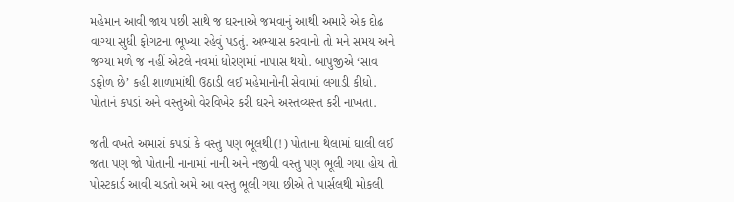મહેમાન આવી જાય પછી સાથે જ ઘરનાએ જમવાનું આથી અમારે એક દોઢ વાગ્યા સુધી ફોગટના ભૂખ્યા રહેવું પડતું. અભ્યાસ કરવાનો તો મને સમય અને જગ્યા મળે જ નહીં એટલે નવમાં ધોરણમાં નાપાસ થયો. બાપુજીએ ‘સાવ ડફોળ છે’ કહી શાળામાંથી ઉઠાડી લઈ મહેમાનોની સેવામાં લગાડી કીધો. પોતાનં કપડાં અને વસ્તુઓ વેરવિખેર કરી ઘરને અસ્તવ્યસ્ત કરી નાખતા.

જતી વખતે અમારાં કપડાં કે વસ્તુ પણ ભૂલથી(!) પોતાના થેલામાં ઘાલી લઈ જતા પણ જો પોતાની નાનામાં નાની અને નજીવી વસ્તુ પણ ભૂલી ગયા હોય તો પોસ્ટકાર્ડ આવી ચડતો અમે આ વસ્તુ ભૂલી ગયા છીએ તે પાર્સલથી મોકલી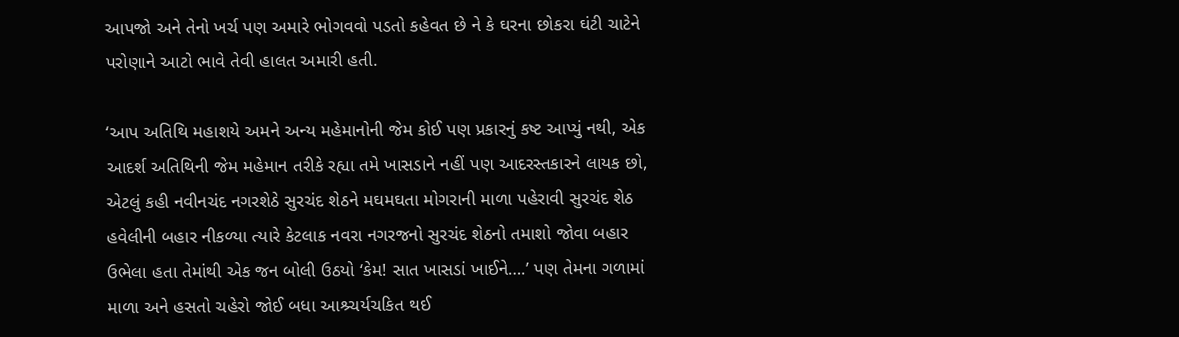આપજો અને તેનો ખર્ચ પણ અમારે ભોગવવો પડતો કહેવત છે ને કે ઘરના છોકરા ઘંટી ચાટેને પરોણાને આટો ભાવે તેવી હાલત અમારી હતી.

‘આપ અતિથિ મહાશયે અમને અન્ય મહેમાનોની જેમ કોઈ પણ પ્રકારનું કષ્ટ આપ્યું નથી, એક આદર્શ અતિથિની જેમ મહેમાન તરીકે રહ્યા તમે ખાસડાને નહીં પણ આદરસ્તકારને લાયક છો, એટલું કહી નવીનચંદ નગરશેઠે સુરચંદ શેઠને મઘમઘતા મોગરાની માળા પહેરાવી સુરચંદ શેઠ હવેલીની બહાર નીકળ્યા ત્યારે કેટલાક નવરા નગરજનો સુરચંદ શેઠનો તમાશો જોવા બહાર ઉભેલા હતા તેમાંથી એક જન બોલી ઉઠયો ‘કેમ! સાત ખાસડાં ખાઈને….’ પણ તેમના ગળામાં માળા અને હસતો ચહેરો જોઈ બધા આશ્ર્ચર્યચકિત થઈ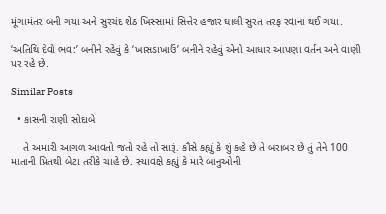મૂંગામંતર બની ગયા અને સુરચંદ શેઠ ખિસ્સામાં સિત્તેર હજાર ઘાલી સુરત તરફ રવાના થઈ ગયા.

‘અતિથિ દેવો ભવ:’ બનીને રહેવું કે ‘ખાસડાખાઉં’ બનીને રહેવું એનો આધાર આપણા વર્તન અને વાણી પર રહે છે.

Similar Posts

  • કાસની રાણી સોદાબે

    તે અમારી આગળ આવતો જતો રહે તો સારૂં. કૌસે કહ્યું કે શું કહે છે તે બરાબર છે તું તેને 100 માતાની પ્રિતથી બેટા તરીકે ચાહે છે. સ્યાવક્ષે કહ્યું કે મારે બાનુઓની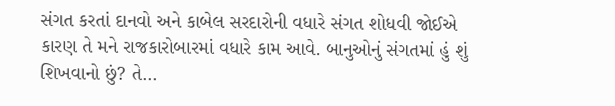સંગત કરતાં દાનવો અને કાબેલ સરદારોની વધારે સંગત શોધવી જોઈએ કારણ તે મને રાજકારોબારમાં વધારે કામ આવે. બાનુઓનું સંગતમાં હું શું શિખવાનો છું? તે…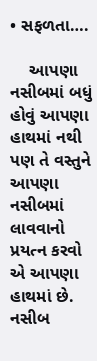• સફળતા….

    આપણા નસીબમાં બધું હોવું આપણા હાથમાં નથી પણ તે વસ્તુને આપણા નસીબમાં લાવવાનો પ્રયત્ન કરવો એ આપણા હાથમાં છે. નસીબ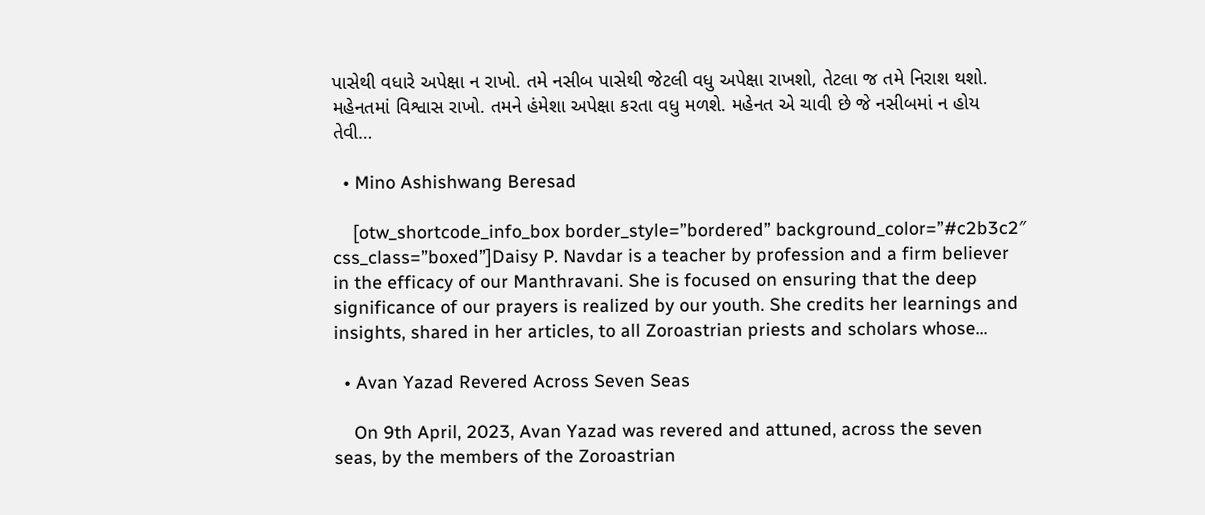પાસેથી વધારે અપેક્ષા ન રાખો. તમે નસીબ પાસેથી જેટલી વધુ અપેક્ષા રાખશો, તેટલા જ તમે નિરાશ થશો. મહેનતમાં વિશ્વાસ રાખો. તમને હંમેશા અપેક્ષા કરતા વધુ મળશે. મહેનત એ ચાવી છે જે નસીબમાં ન હોય તેવી…

  • Mino Ashishwang Beresad

    [otw_shortcode_info_box border_style=”bordered” background_color=”#c2b3c2″ css_class=”boxed”]Daisy P. Navdar is a teacher by profession and a firm believer in the efficacy of our Manthravani. She is focused on ensuring that the deep significance of our prayers is realized by our youth. She credits her learnings and insights, shared in her articles, to all Zoroastrian priests and scholars whose…

  • Avan Yazad Revered Across Seven Seas

    On 9th April, 2023, Avan Yazad was revered and attuned, across the seven seas, by the members of the Zoroastrian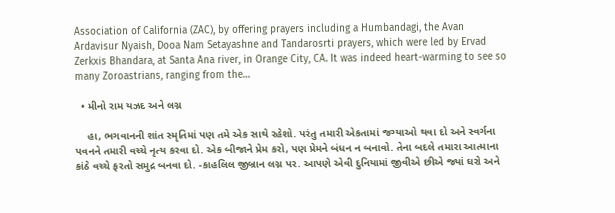Association of California (ZAC), by offering prayers including a Humbandagi, the Avan Ardavisur Nyaish, Dooa Nam Setayashne and Tandarosrti prayers, which were led by Ervad Zerkxis Bhandara, at Santa Ana river, in Orange City, CA. It was indeed heart-warming to see so many Zoroastrians, ranging from the…

  • મીનો રામ યઝદ અને લગ્ન

    હા, ભગવાનની શાંત સ્મૃતિમાં પણ તમે એક સાથે રહેશો. પરંતુ તમારી એકતામાં જગ્યાઓ થવા દો અને સ્વર્ગના પવનને તમારી વચ્ચે નૃત્ય કરવા દો. એક બીજાને પ્રેમ કરો, પણ પ્રેમને બંધન ન બનાવો. તેના બદલે તમારા આત્માના કાંઠે વચ્ચે ફરતો સમુદ્ર બનવા દો. -કાહલિલ જીબ્રાન લગ્ન પર. આપણે એવી દુનિયામાં જીવીએ છીએ જ્યાં ઘરો અને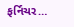ફર્નિચર…